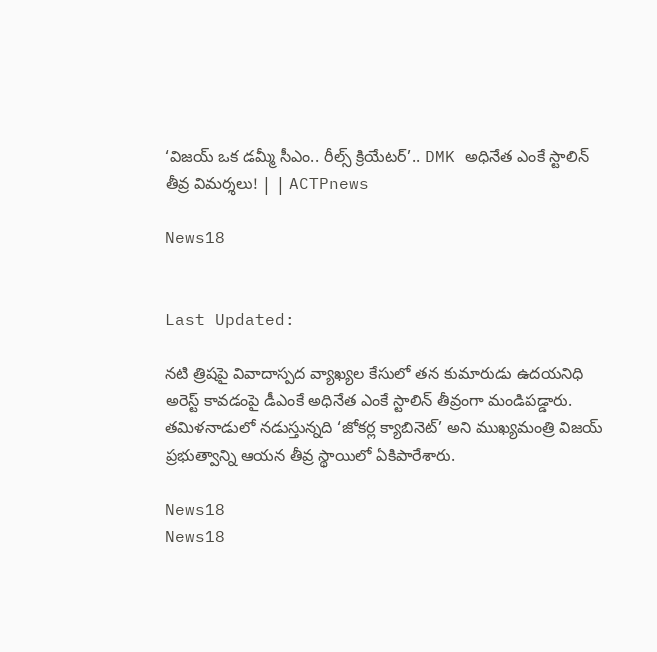‘విజయ్ ఒక డమ్మీ సీఎం.. రీల్స్ క్రియేటర్’.. DMK అధినేత ఎంకే స్టాలిన్ తీవ్ర విమర్శలు! | | ACTPnews

News18


Last Updated:

నటి త్రిషపై వివాదాస్పద వ్యాఖ్యల కేసులో తన కుమారుడు ఉదయనిధి అరెస్ట్ కావడంపై డీఎంకే అధినేత ఎంకే స్టాలిన్ తీవ్రంగా మండిపడ్డారు. తమిళనాడులో నడుస్తున్నది ‘జోకర్ల క్యాబినెట్’ అని ముఖ్యమంత్రి విజయ్ ప్రభుత్వాన్ని ఆయన తీవ్ర స్థాయిలో ఏకిపారేశారు.

News18
News18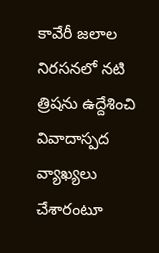కావేరీ జలాల నిరసనలో నటి త్రిషను ఉద్దేశించి వివాదాస్పద వ్యాఖ్యలు చేశారంటూ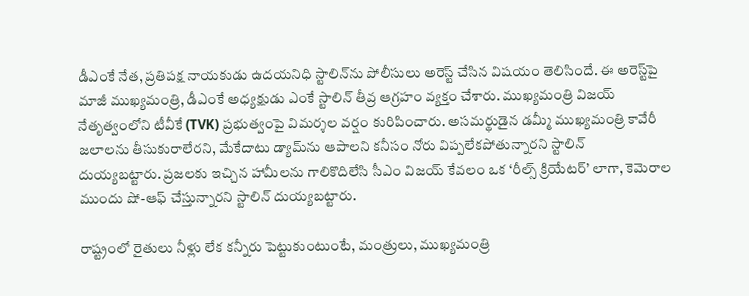డీఎంకే నేత, ప్రతిపక్ష నాయకుడు ఉదయనిధి స్టాలిన్‌ను పోలీసులు అరెస్ట్ చేసిన విషయం తెలిసిందే. ఈ అరెస్ట్‌పై మాజీ ముఖ్యమంత్రి, డీఎంకే అధ్యక్షుడు ఎంకే స్టాలిన్ తీవ్ర ఆగ్రహం వ్యక్తం చేశారు. ముఖ్యమంత్రి విజయ్ నేతృత్వంలోని టీవీకే (TVK) ప్రభుత్వంపై విమర్శల వర్షం కురిపించారు. అసమర్థుడైన డమ్మీ ముఖ్యమంత్రి కావేరీ జలాలను తీసుకురాలేరని, మేకేదాటు డ్యామ్‌ను ఆపాలని కనీసం నోరు విప్పలేకపోతున్నారని స్టాలిన్ దుయ్యబట్టారు. ప్రజలకు ఇచ్చిన హామీలను గాలికొదిలేసి సీఎం విజయ్ కేవలం ఒక ‘రీల్స్ క్రియేటర్‌’ లాగా, కెమెరాల ముందు షో-ఆఫ్ చేస్తున్నారని స్టాలిన్ దుయ్యబట్టారు.

రాష్ట్రంలో రైతులు నీళ్లు లేక కన్నీరు పెట్టుకుంటుంటే, మంత్రులు, ముఖ్యమంత్రి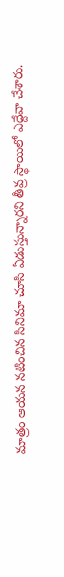మాత్రం ఆయన నటించిన సినిమా చూసి ఏడుస్తున్నారని తీవ్ర స్థాయిలో ఎద్దేవా చేశారు.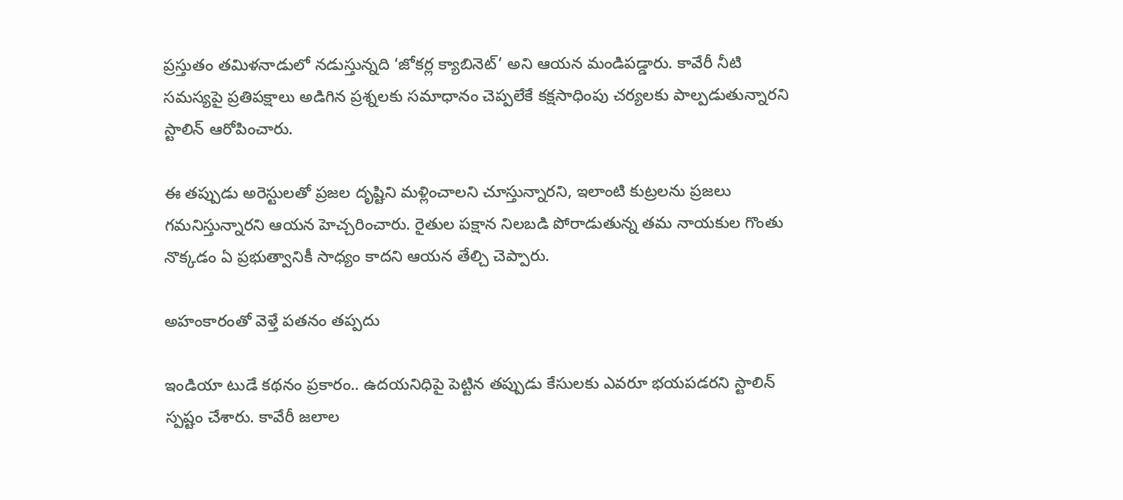ప్రస్తుతం తమిళనాడులో నడుస్తున్నది ‘జోకర్ల క్యాబినెట్’ అని ఆయన మండిపడ్డారు. కావేరీ నీటి సమస్యపై ప్రతిపక్షాలు అడిగిన ప్రశ్నలకు సమాధానం చెప్పలేకే కక్షసాధింపు చర్యలకు పాల్పడుతున్నారని స్టాలిన్ ఆరోపించారు.

ఈ తప్పుడు అరెస్టులతో ప్రజల దృష్టిని మళ్లించాలని చూస్తున్నారని, ఇలాంటి కుట్రలను ప్రజలు గమనిస్తున్నారని ఆయన హెచ్చరించారు. రైతుల పక్షాన నిలబడి పోరాడుతున్న తమ నాయకుల గొంతు నొక్కడం ఏ ప్రభుత్వానికీ సాధ్యం కాదని ఆయన తేల్చి చెప్పారు.

అహంకారంతో వెళ్తే పతనం తప్పదు

ఇండియా టుడే కథనం ప్రకారం.. ఉదయనిధిపై పెట్టిన తప్పుడు కేసులకు ఎవరూ భయపడరని స్టాలిన్ స్పష్టం చేశారు. కావేరీ జలాల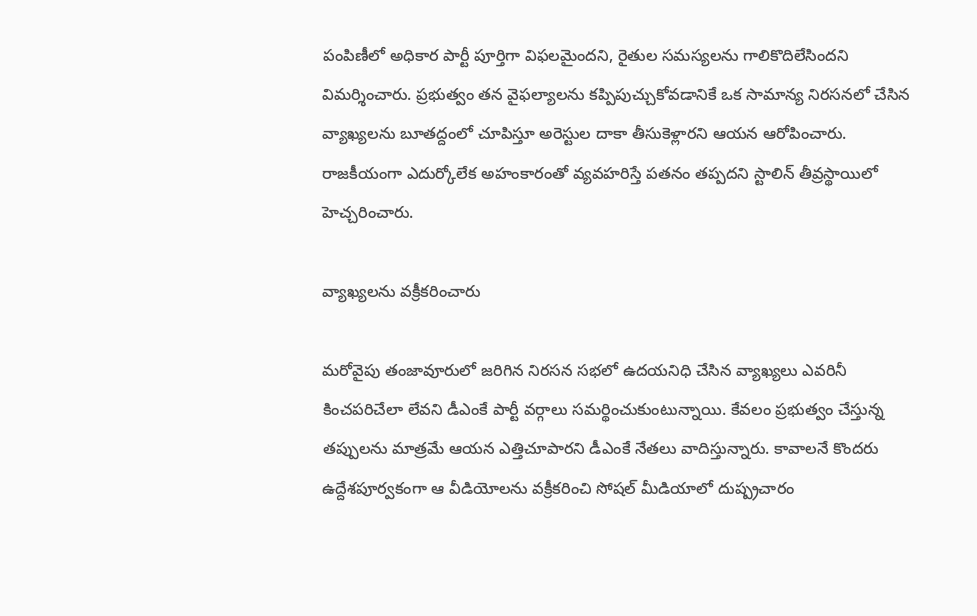పంపిణీలో అధికార పార్టీ పూర్తిగా విఫలమైందని, రైతుల సమస్యలను గాలికొదిలేసిందని విమర్శించారు. ప్రభుత్వం తన వైఫల్యాలను కప్పిపుచ్చుకోవడానికే ఒక సామాన్య నిరసనలో చేసిన వ్యాఖ్యలను బూతద్దంలో చూపిస్తూ అరెస్టుల దాకా తీసుకెళ్లారని ఆయన ఆరోపించారు. రాజకీయంగా ఎదుర్కోలేక అహంకారంతో వ్యవహరిస్తే పతనం తప్పదని స్టాలిన్ తీవ్రస్థాయిలో హెచ్చరించారు.

వ్యాఖ్యలను వక్రీకరించారు

మరోవైపు తంజావూరులో జరిగిన నిరసన సభలో ఉదయనిధి చేసిన వ్యాఖ్యలు ఎవరినీ కించపరిచేలా లేవని డీఎంకే పార్టీ వర్గాలు సమర్థించుకుంటున్నాయి. కేవలం ప్రభుత్వం చేస్తున్న తప్పులను మాత్రమే ఆయన ఎత్తిచూపారని డీఎంకే నేతలు వాదిస్తున్నారు. కావాలనే కొందరు ఉద్దేశపూర్వకంగా ఆ వీడియోలను వక్రీకరించి సోషల్ మీడియాలో దుష్ప్రచారం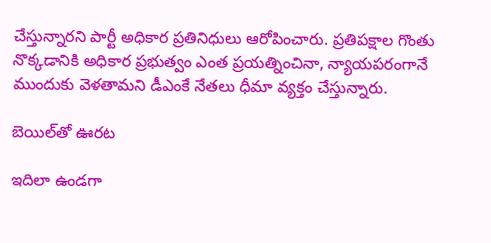చేస్తున్నారని పార్టీ అధికార ప్రతినిధులు ఆరోపించారు. ప్రతిపక్షాల గొంతు నొక్కడానికి అధికార ప్రభుత్వం ఎంత ప్రయత్నించినా, న్యాయపరంగానే ముందుకు వెళతామని డీఎంకే నేతలు ధీమా వ్యక్తం చేస్తున్నారు.

బెయిల్‌తో ఊరట

ఇదిలా ఉండగా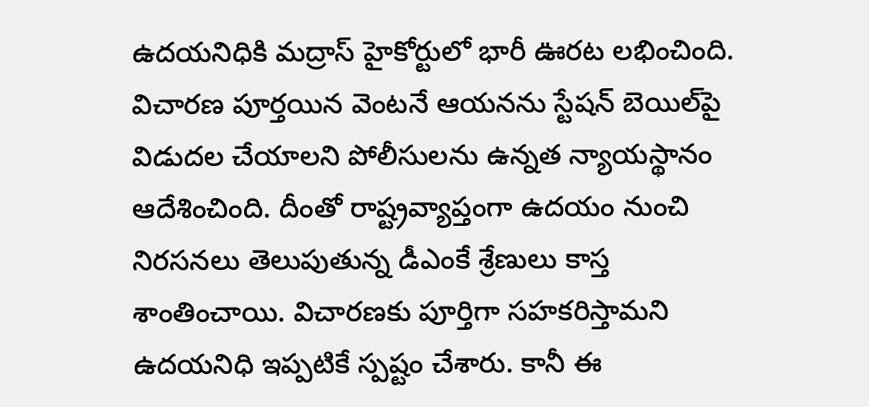ఉదయనిధికి మద్రాస్ హైకోర్టులో భారీ ఊరట లభించింది. విచారణ పూర్తయిన వెంటనే ఆయనను స్టేషన్ బెయిల్‌పై విడుదల చేయాలని పోలీసులను ఉన్నత న్యాయస్థానం ఆదేశించింది. దీంతో రాష్ట్రవ్యాప్తంగా ఉదయం నుంచి నిరసనలు తెలుపుతున్న డీఎంకే శ్రేణులు కాస్త శాంతించాయి. విచారణకు పూర్తిగా సహకరిస్తామని ఉదయనిధి ఇప్పటికే స్పష్టం చేశారు. కానీ ఈ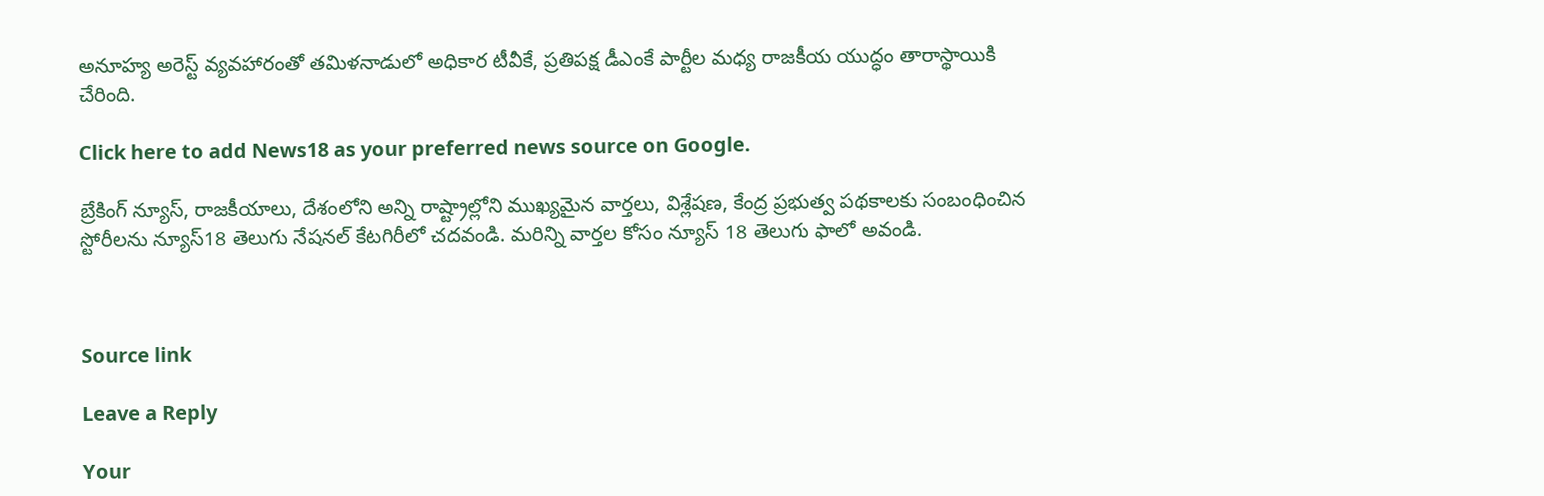అనూహ్య అరెస్ట్ వ్యవహారంతో తమిళనాడులో అధికార టీవీకే, ప్రతిపక్ష డీఎంకే పార్టీల మధ్య రాజకీయ యుద్ధం తారాస్థాయికి చేరింది.

Click here to add News18 as your preferred news source on Google.

బ్రేకింగ్ న్యూస్, రాజకీయాలు, దేశంలోని అన్ని రాష్ట్రాల్లోని ముఖ్యమైన వార్తలు, విశ్లేషణ, కేంద్ర ప్రభుత్వ పథకాలకు సంబంధించిన స్టోరీలను న్యూస్18 తెలుగు నేషనల్ కేటగిరీలో చదవండి. మరిన్ని వార్తల కోసం న్యూస్ 18 తెలుగు ఫాలో అవండి.



Source link

Leave a Reply

Your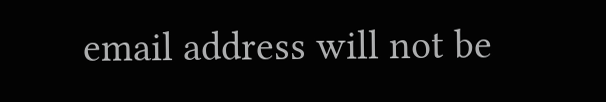email address will not be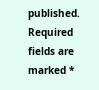published. Required fields are marked *